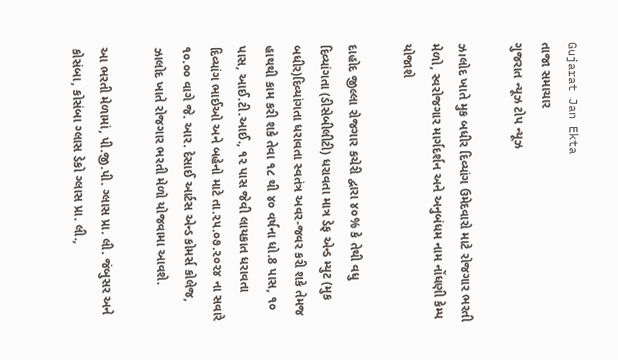Gujarat Jan Ekta
તાજા સમાચાર
ગુજરાત ન્યૂઝ ટોપ ન્યૂઝ

ઝ।લોદ ખાતે મુક બધીર દિવ્યાંગ ઉમેદવારો માટે રોજગાર ભરતી મેળો, સ્વરોજગાર માર્ગદર્શન અને અનુબંધમ નામ નોંધણી કેમ્પ યોજાશે

દાહોદ જીલ્લા રોજગાર કચેરી દ્વારા ૪૦% કે તેથી વધુ દિવ્યાંગતા (ડીસેબીલીટી) ધરાવતા માત્ર ડેફ એન્ડ મ્યુટ (મુક બધીર)દિવ્યાંગતા ધરાવતા સ્વતંત્ર અવર-જવર કરી શકે તેમજ હાથથી કામ કરી શકે તેવા ૧૮ થી ૪૦ વર્ષના ધો.8 પાસ, ૧૦ પાસ, આઈ.ટી.આઈ., ૧૨ પાસ જેવી લાયકાત ધરાવતા દિવ્યાંગ ભાઈઓ અને બહેનો માટે તા.૨૫.૦૭.૨૦૨૪ ના સવારે ૧૦.૦૦ વાગે જે. આર. દેસાઈ આર્ટસ એન્ડ કોમર્સ કોલેજ, ઝાલોદ ખાતે રોજગાર ભરતી મેળો યોજવામા આવશે.

આ ભરતી મેળામાં, પી.જી.પી. ગ્લાસ પ્રા. લી. જંબુસર અને કોસંબા, કોસંબા ગ્લાસ ડેકો ગ્લાસ પ્રા. લી.,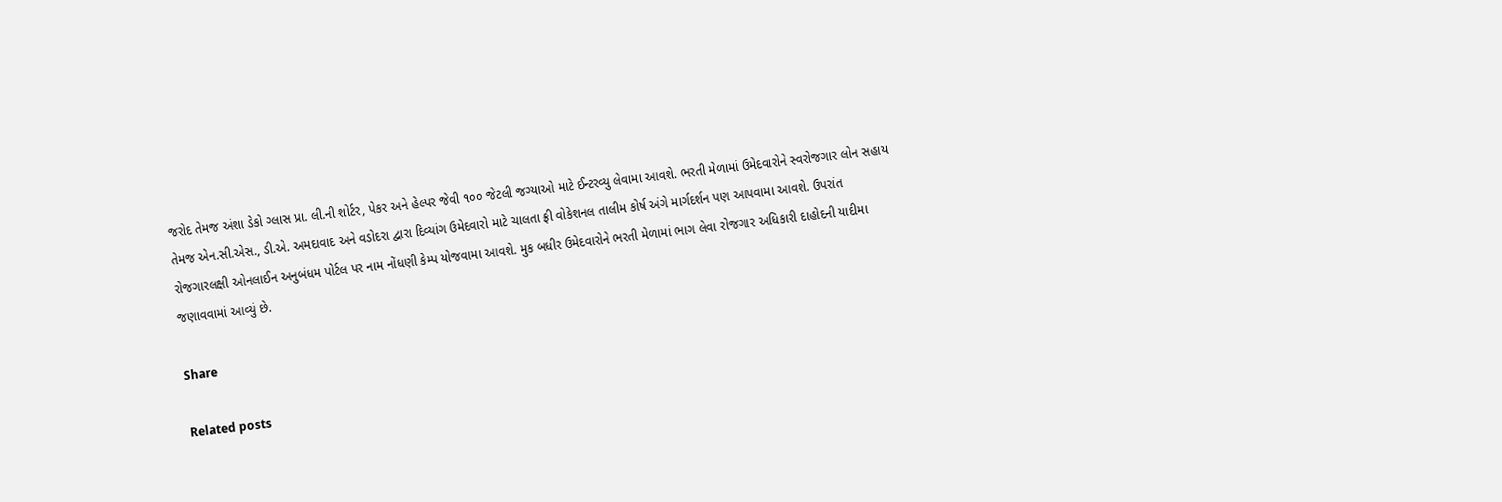જરોદ તેમજ અંશા ડેકો ગ્લાસ પ્રા. લી.ની શોર્ટર, પેકર અને હેલ્પર જેવી ૧૦૦ જેટલી જગ્યાઓ માટે ઈન્ટરવ્યુ લેવામા આવશે. ભરતી મેળામાં ઉમેદવારોને સ્વરોજગાર લોન સહાય તેમજ એન.સી.એસ., ડી.એ. અમદાવાદ અને વડોદરા દ્વારા દિવ્યાંગ ઉમેદવારો માટે ચાલતા ફ્રી વોકેશનલ તાલીમ કોર્ષ અંગે માર્ગદર્શન પણ આપવામા આવશે. ઉપરાંત રોજગારલક્ષી ઓનલાઈન અનુબંધમ પોર્ટલ પર નામ નોંધણી કેમ્પ યોજવામા આવશે. મુક બધીર ઉમેદવારોને ભરતી મેળામાં ભાગ લેવા રોજગાર અધિકારી દાહોદની યાદીમા જણાવવામાં આવ્યું છે.

Share

Related posts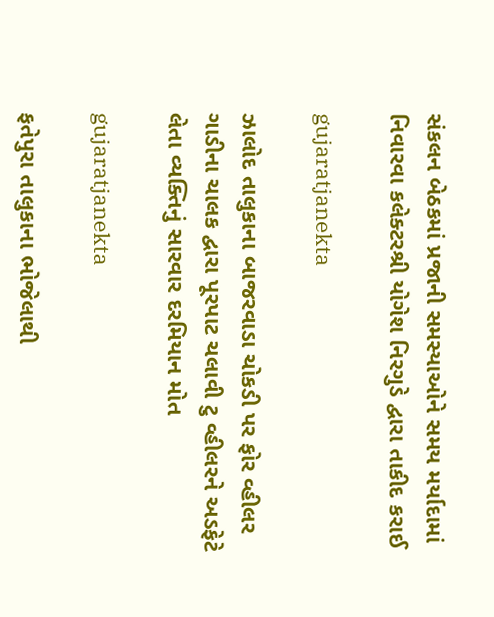સંકલન બેઠકમાં પ્રજાની સમસ્યાઓને સમય મર્યાદામાં નિવારવા કલેક્ટરશ્રી યોગેશ નિરગુડે દ્વારા તાકીદ કરાઈ

gujaratjanekta

ઝાલોદ તાલુકાના બાજરવાડા ચોકડી પર ફોર વ્હીલર ગાડીના ચાલક દ્વારા પૂરપાટ ચલાવી ટુ વ્હીલરને અડફેટે લેતા વ્યક્તિનું સારવાર દરમિયાન મોત

gujaratjanekta

ફતેપુરા તાલુકાના ભોજેલાથી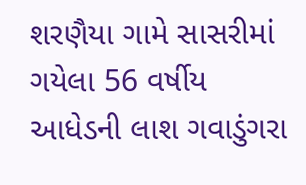શરણૈયા ગામે સાસરીમાં ગયેલા 56 વર્ષીય આધેડની લાશ ગવાડુંગરા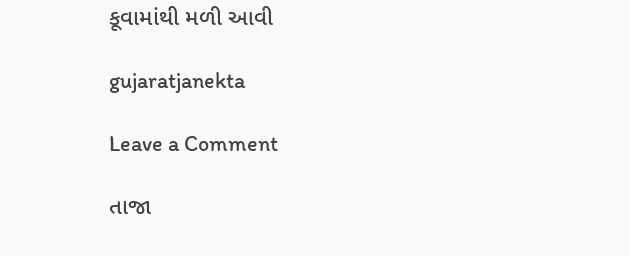કૂવામાંથી મળી આવી

gujaratjanekta

Leave a Comment

તાજા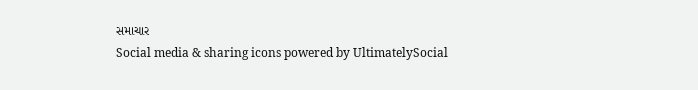સમાચાર
Social media & sharing icons powered by UltimatelySocial